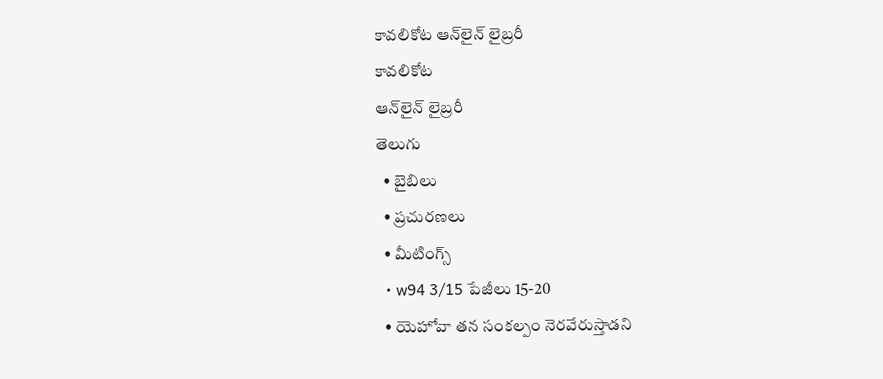కావలికోట ఆన్‌లైన్‌ లైబ్రరీ
కావలికోట
ఆన్‌లైన్‌ లైబ్రరీ
తెలుగు
  • బైబిలు
  • ప్రచురణలు
  • మీటింగ్స్‌
  • w94 3/15 పేజీలు 15-20
  • యెహోవా తన సంకల్పం నెరవేరుస్తాడని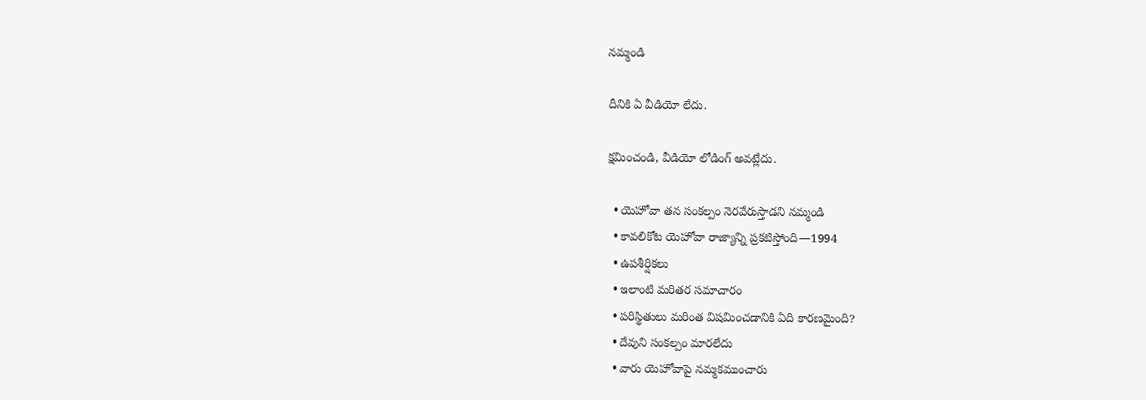నమ్మండి

దీనికి ఏ వీడియో లేదు.

క్షమించండి, వీడియో లోడింగ్‌ అవట్లేదు.

  • యెహోవా తన సంకల్పం నెరవేరుస్తాడని నమ్మండి
  • కావలికోట యెహోవా రాజ్యాన్ని ప్రకటిస్తోంది—1994
  • ఉపశీర్షికలు
  • ఇలాంటి మరితర సమాచారం
  • పరిస్థితులు మరింత విషమించడానికి ఏది కారణమైంది?
  • దేవుని సంకల్పం మారలేదు
  • వారు యెహోవాపై నమ్మకముంచారు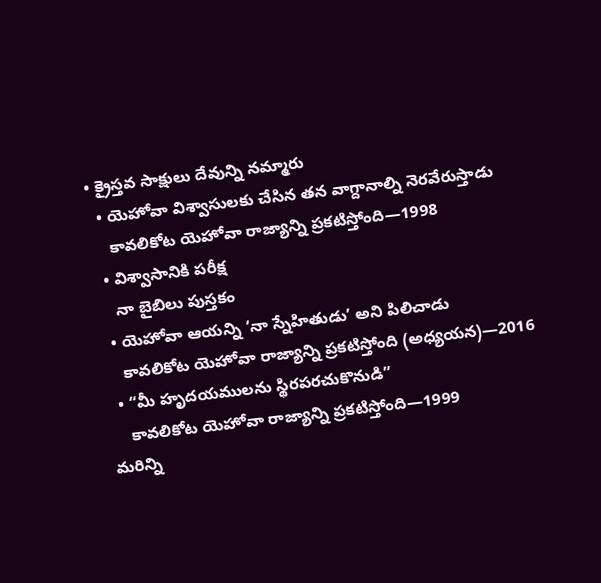• క్రైస్తవ సాక్షులు దేవున్ని నమ్మారు
  • యెహోవా విశ్వాసులకు చేసిన తన వాగ్దానాల్ని నెరవేరుస్తాడు
    కావలికోట యెహోవా రాజ్యాన్ని ప్రకటిస్తోంది—1998
  • విశ్వాసానికి పరీక్ష
    నా బైబిలు పుస్తకం
  • యెహోవా ఆయన్ని ‘నా స్నేహితుడు’ అని పిలిచాడు
    కావలికోట యెహోవా రాజ్యాన్ని ప్రకటిస్తోంది (అధ్యయన)—2016
  • “మీ హృదయములను స్థిరపరచుకొనుడి”
    కావలికోట యెహోవా రాజ్యాన్ని ప్రకటిస్తోంది—1999
మరిన్ని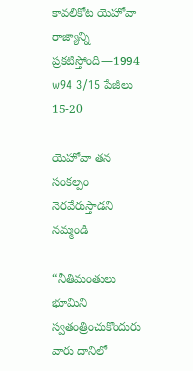కావలికోట యెహోవా రాజ్యాన్ని ప్రకటిస్తోంది—1994
w94 3/15 పేజీలు 15-20

యెహోవా తన సంకల్పం నెరవేరుస్తాడని నమ్మండి

“నీతిమంతులు భూమిని స్వతంత్రించుకొందురు వారు దానిలో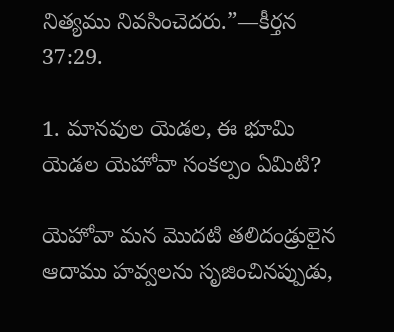నిత్యము నివసించెదరు.”—కీర్తన 37:29.

1. మానవుల యెడల, ఈ భూమి యెడల యెహోవా సంకల్పం ఏమిటి?

యెహోవా మన మొదటి తలిదండ్రులైన ఆదాము హవ్వలను సృజించినప్పుడు,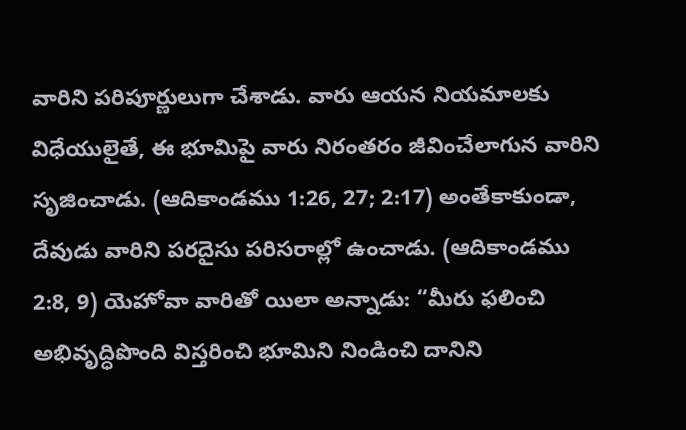వారిని పరిపూర్ణులుగా చేశాడు. వారు ఆయన నియమాలకు విధేయులైతే, ఈ భూమిపై వారు నిరంతరం జీవించేలాగున వారిని సృజించాడు. (ఆదికాండము 1:26, 27; 2:17) అంతేకాకుండా, దేవుడు వారిని పరదైసు పరిసరాల్లో ఉంచాడు. (ఆదికాండము 2:8, 9) యెహోవా వారితో యిలా అన్నాడు: “మీరు ఫలించి అభివృద్ధిపొంది విస్తరించి భూమిని నిండించి దానిని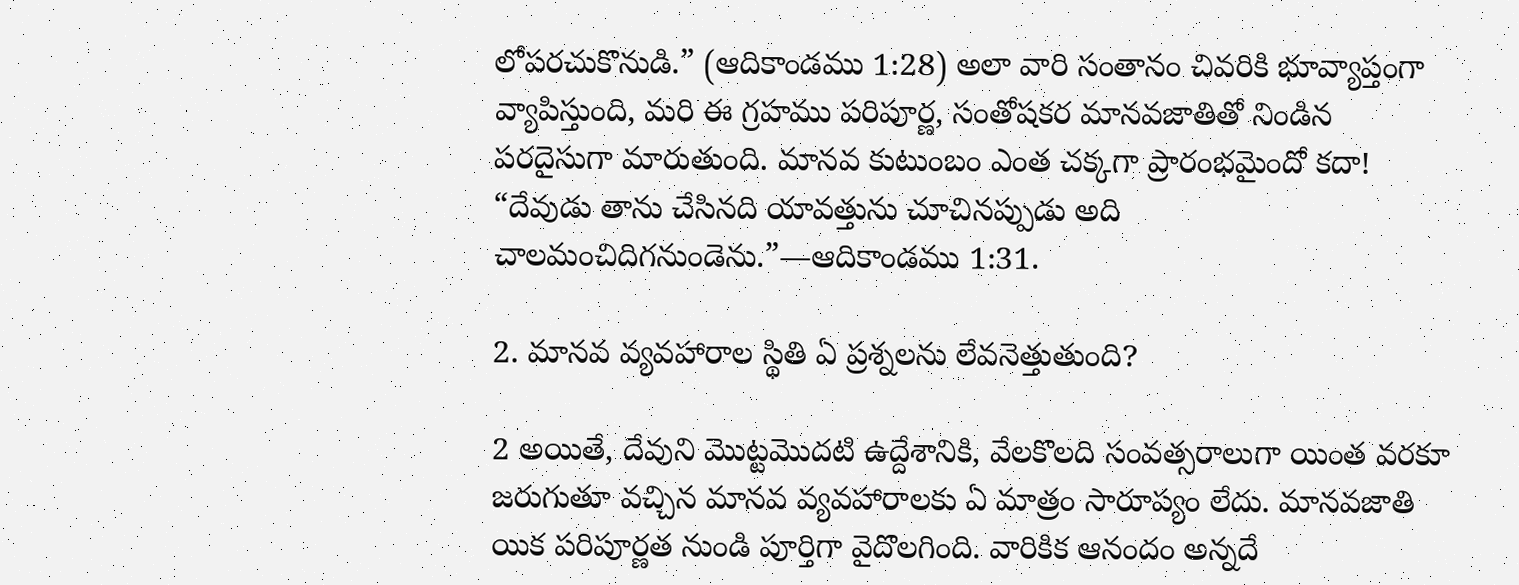లోపరచుకొనుడి.” (ఆదికాండము 1:28) అలా వారి సంతానం చివరికి భూవ్యాప్తంగా వ్యాపిస్తుంది, మరి ఈ గ్రహము పరిపూర్ణ, సంతోషకర మానవజాతితో నిండిన పరదైసుగా మారుతుంది. మానవ కుటుంబం ఎంత చక్కగా ప్రారంభమైందో కదా! “దేవుడు తాను చేసినది యావత్తును చూచినప్పుడు అది చాలమంచిదిగనుండెను.”—ఆదికాండము 1:31.

2. మానవ వ్యవహారాల స్థితి ఏ ప్రశ్నలను లేవనెత్తుతుంది?

2 అయితే, దేవుని మొట్టమొదటి ఉద్దేశానికి, వేలకొలది సంవత్సరాలుగా యింత వరకూ జరుగుతూ వచ్చిన మానవ వ్యవహారాలకు ఏ మాత్రం సారూప్యం లేదు. మానవజాతి యిక పరిపూర్ణత నుండి పూర్తిగా వైదొలగింది. వారికిక ఆనందం అన్నదే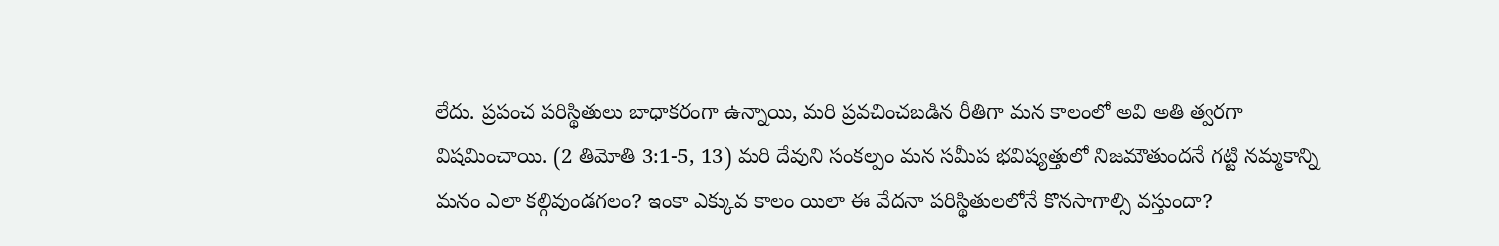లేదు. ప్రపంచ పరిస్థితులు బాధాకరంగా ఉన్నాయి, మరి ప్రవచించబడిన రీతిగా మన కాలంలో అవి అతి త్వరగా విషమించాయి. (2 తిమోతి 3:1-5, 13) మరి దేవుని సంకల్పం మన సమీప భవిష్యత్తులో నిజమౌతుందనే గట్టి నమ్మకాన్ని మనం ఎలా కల్గివుండగలం? ఇంకా ఎక్కువ కాలం యిలా ఈ వేదనా పరిస్థితులలోనే కొనసాగాల్సి వస్తుందా?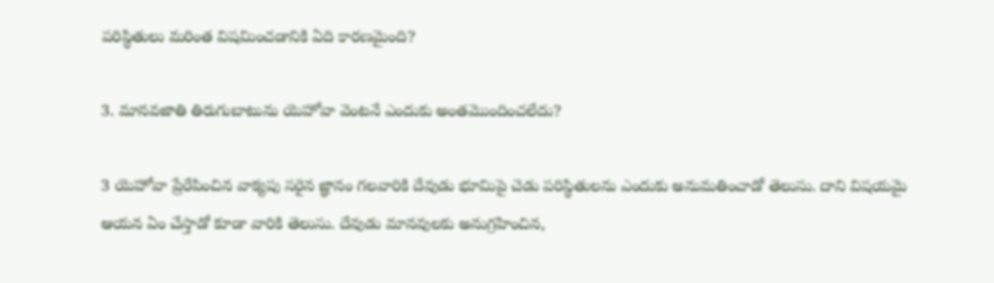పరిస్థితులు మరింత విషమించడానికి ఏది కారణమైంది?

3. మానవజాతి తిరుగుబాటును యెహోవా వెంటనే ఎందుకు అంతమొందించలేదు?

3 యెహోవా ప్రేరేపించిన వాక్యపు సరైన జ్ఞానం గలవారికి దేవుడు భూమిపై చెడు పరిస్థితులను ఎందుకు అనుమతించాడో తెలుసు. దాని విషయమై ఆయన ఏం చేస్తాడో కూడా వారికి తెలుసు. దేవుడు మానవులకు అనుగ్రహించిన,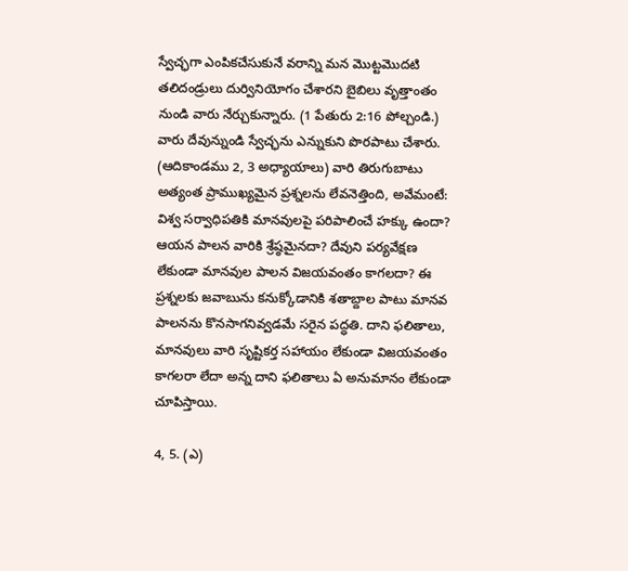స్వేచ్ఛగా ఎంపికచేసుకునే వరాన్ని మన మొట్టమొదటి తలిదండ్రులు దుర్వినియోగం చేశారని బైబిలు వృత్తాంతం నుండి వారు నేర్చుకున్నారు. (1 పేతురు 2:16 పోల్చండి.) వారు దేవున్నుండి స్వేచ్ఛను ఎన్నుకుని పొరపాటు చేశారు. (ఆదికాండము 2, 3 అధ్యాయాలు) వారి తిరుగుబాటు అత్యంత ప్రాముఖ్యమైన ప్రశ్నలను లేవనెత్తింది, అవేమంటే: విశ్వ సర్వాధిపతికి మానవులపై పరిపాలించే హక్కు ఉందా? ఆయన పాలన వారికి శ్రేష్ఠమైనదా? దేవుని పర్యవేక్షణ లేకుండా మానవుల పాలన విజయవంతం కాగలదా? ఈ ప్రశ్నలకు జవాబును కనుక్కోడానికి శతాబ్దాల పాటు మానవ పాలనను కొనసాగనివ్వడమే సరైన పద్ధతి. దాని ఫలితాలు, మానవులు వారి సృష్టికర్త సహాయం లేకుండా విజయవంతం కాగలరా లేదా అన్న దాని ఫలితాలు ఏ అనుమానం లేకుండా చూపిస్తాయి.

4, 5. (ఎ)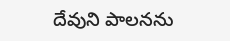దేవుని పాలనను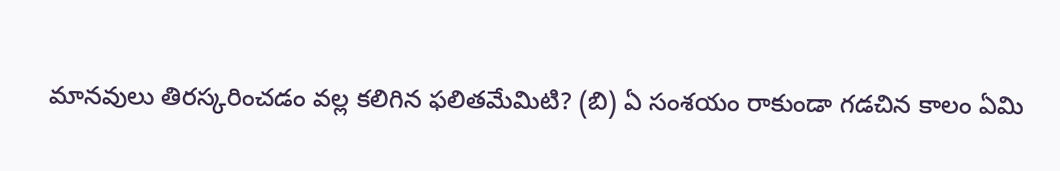మానవులు తిరస్కరించడం వల్ల కలిగిన ఫలితమేమిటి? (బి) ఏ సంశయం రాకుండా గడచిన కాలం ఏమి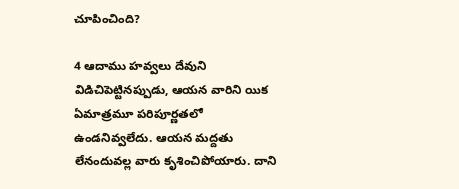చూపించింది?

4 ఆదాము హవ్వలు దేవుని విడిచిపెట్టినప్పుడు, ఆయన వారిని యిక ఏమాత్రమూ పరిపూర్ణతలో ఉండనివ్వలేదు. ఆయన మద్దతు లేనందువల్ల వారు కృశించిపోయారు. దాని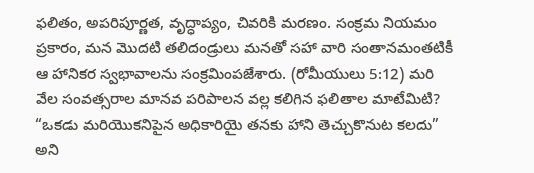ఫలితం, అపరిపూర్ణత, వృద్ధాప్యం, చివరికి మరణం. సంక్రమ నియమం ప్రకారం, మన మొదటి తలిదండ్రులు మనతో సహా వారి సంతానమంతటికీ ఆ హానికర స్వభావాలను సంక్రమింపజేశారు. (రోమీయులు 5:12) మరి వేల సంవత్సరాల మానవ పరిపాలన వల్ల కలిగిన ఫలితాల మాటేమిటి? “ఒకడు మరియొకనిపైన అధికారియై తనకు హాని తెచ్చుకొనుట కలదు” అని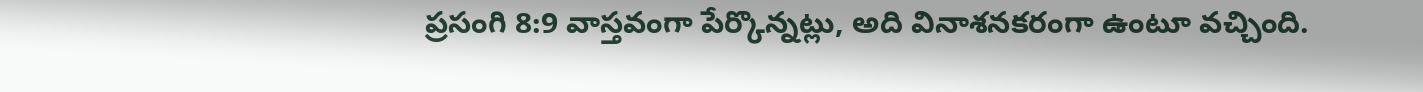ప్రసంగి 8:9 వాస్తవంగా పేర్కొన్నట్లు, అది వినాశనకరంగా ఉంటూ వచ్చింది.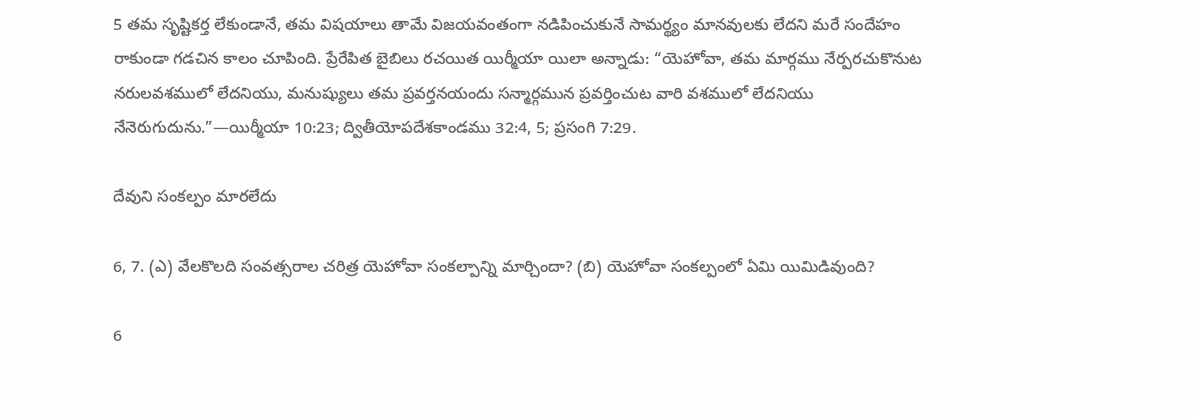5 తమ సృష్టికర్త లేకుండానే, తమ విషయాలు తామే విజయవంతంగా నడిపించుకునే సామర్థ్యం మానవులకు లేదని మరే సందేహం రాకుండా గడచిన కాలం చూపింది. ప్రేరేపిత బైబిలు రచయిత యిర్మీయా యిలా అన్నాడు: “యెహోవా, తమ మార్గము నేర్పరచుకొనుట నరులవశములో లేదనియు, మనుష్యులు తమ ప్రవర్తనయందు సన్మార్గమున ప్రవర్తించుట వారి వశములో లేదనియు నేనెరుగుదును.”—యిర్మీయా 10:23; ద్వితీయోపదేశకాండము 32:4, 5; ప్రసంగి 7:29.

దేవుని సంకల్పం మారలేదు

6, 7. (ఎ) వేలకొలది సంవత్సరాల చరిత్ర యెహోవా సంకల్పాన్ని మార్చిందా? (బి) యెహోవా సంకల్పంలో ఏమి యిమిడివుంది?

6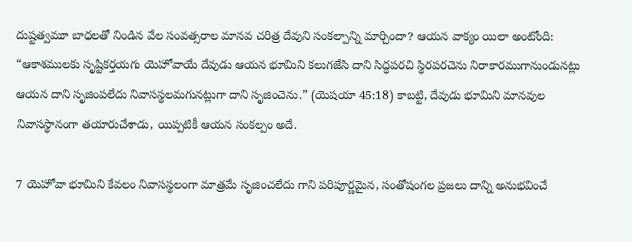దుష్టత్వమూ బాధలతో నిండిన వేల సంవత్సరాల మానవ చరిత్ర దేవుని సంకల్పాన్ని మార్చిందా? ఆయన వాక్యం యిలా అంటోంది: “ఆకాశములకు సృష్టికర్తయగు యెహోవాయే దేవుడు ఆయన భూమిని కలుగజేసి దాని సిద్ధపరచి స్థిరపరచెను నిరాకారముగానుండునట్లు ఆయన దాని సృజింపలేదు నివాసస్థలమగునట్లుగా దాని సృజించెను.” (యెషయా 45:18) కాబట్టి, దేవుడు భూమిని మానవుల నివాసస్థానంగా తయారుచేశాడు, యిప్పటికీ ఆయన సంకల్పం అదే.

7 యెహోవా భూమిని కేవలం నివాసస్థలంగా మాత్రమే సృజించలేదు గాని పరిపూర్ణమైన, సంతోషంగల ప్రజలు దాన్ని అనుభవించే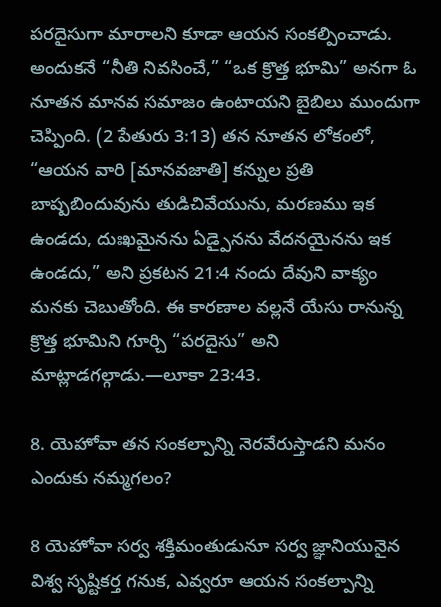పరదైసుగా మారాలని కూడా ఆయన సంకల్పించాడు. అందుకనే “నీతి నివసించే,” “ఒక క్రొత్త భూమి” అనగా ఓ నూతన మానవ సమాజం ఉంటాయని బైబిలు ముందుగా చెప్పింది. (2 పేతురు 3:13) తన నూతన లోకంలో, “ఆయన వారి [మానవజాతి] కన్నుల ప్రతి బాష్పబిందువును తుడిచివేయును, మరణము ఇక ఉండదు, దుఃఖమైనను ఏడ్పైనను వేదనయైనను ఇక ఉండదు,” అని ప్రకటన 21:4 నందు దేవుని వాక్యం మనకు చెబుతోంది. ఈ కారణాల వల్లనే యేసు రానున్న క్రొత్త భూమిని గూర్చి “పరదైసు” అని మాట్లాడగల్గాడు.—లూకా 23:43.

8. యెహోవా తన సంకల్పాన్ని నెరవేరుస్తాడని మనం ఎందుకు నమ్మగలం?

8 యెహోవా సర్వ శక్తిమంతుడునూ సర్వ జ్ఞానియునైన విశ్వ సృష్టికర్త గనుక, ఎవ్వరూ ఆయన సంకల్పాన్ని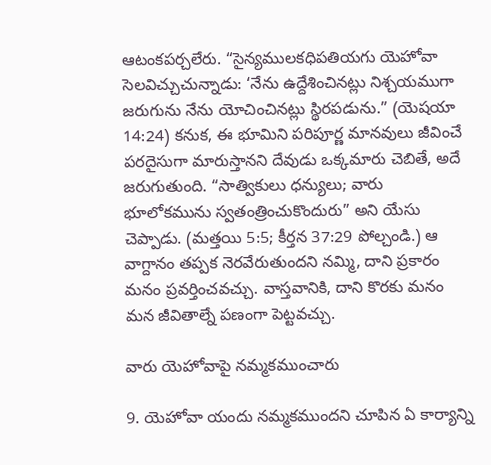ఆటంకపర్చలేరు. “సైన్యములకధిపతియగు యెహోవా సెలవిచ్చుచున్నాడు: ‘నేను ఉద్దేశించినట్లు నిశ్చయముగా జరుగును నేను యోచించినట్లు స్థిరపడును.” (యెషయా 14:24) కనుక, ఈ భూమిని పరిపూర్ణ మానవులు జీవించే పరదైసుగా మారుస్తానని దేవుడు ఒక్కమారు చెబితే, అదే జరుగుతుంది. “సాత్వికులు ధన్యులు; వారు భూలోకమును స్వతంత్రించుకొందురు” అని యేసు చెప్పాడు. (మత్తయి 5:5; కీర్తన 37:29 పోల్చండి.) ఆ వాగ్దానం తప్పక నెరవేరుతుందని నమ్మి, దాని ప్రకారం మనం ప్రవర్తించవచ్చు. వాస్తవానికి, దాని కొరకు మనం మన జీవితాల్నే పణంగా పెట్టవచ్చు.

వారు యెహోవాపై నమ్మకముంచారు

9. యెహోవా యందు నమ్మకముందని చూపిన ఏ కార్యాన్ని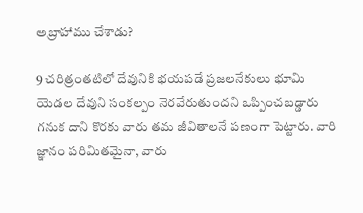అబ్రాహాము చేశాడు?

9 చరిత్రంతటిలో దేవునికి భయపడే ప్రజలనేకులు భూమి యెడల దేవుని సంకల్పం నెరవేరుతుందని ఒప్పించబడ్డారు గనుక దాని కొరకు వారు తమ జీవితాలనే పణంగా పెట్టారు. వారి జ్ఞానం పరిమితమైనా, వారు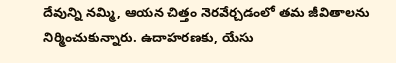దేవున్ని నమ్మి, ఆయన చిత్తం నెరవేర్చడంలో తమ జీవితాలను నిర్మించుకున్నారు. ఉదాహరణకు, యేసు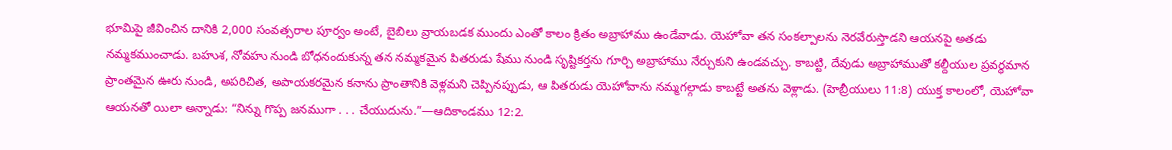భూమిపై జీవించిన దానికి 2,000 సంవత్సరాల పూర్వం అంటే, బైబిలు వ్రాయబడక ముందు ఎంతో కాలం క్రితం అబ్రాహాము ఉండేవాడు. యెహోవా తన సంకల్పాలను నెరవేరుస్తాడని ఆయనపై అతడు నమ్మకముంచాడు. బహుశ, నోవహు నుండి బోధనందుకున్న తన నమ్మకమైన పితరుడు షేము నుండి సృష్టికర్తను గూర్చి అబ్రాహాము నేర్చుకుని ఉండవచ్చు. కాబట్టి, దేవుడు అబ్రాహాముతో కల్దీయుల ప్రవర్థమాన ప్రాంతమైన ఊరు నుండి, అపరిచిత, అపాయకరమైన కనాను ప్రాంతానికి వెళ్లమని చెప్పినప్పుడు, ఆ పితరుడు యెహోవాను నమ్మగల్గాడు కాబట్టే అతను వెళ్లాడు. (హెబ్రీయులు 11:8) యుక్త కాలంలో, యెహోవా ఆయనతో యిలా అన్నాడు: “నిన్ను గొప్ప జనముగా . . . చేయుదును.”—ఆదికాండము 12:2.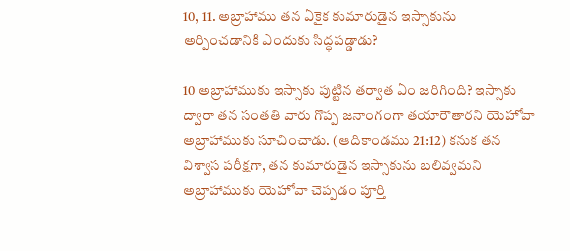10, 11. అబ్రాహాము తన ఏకైక కుమారుడైన ఇస్సాకును అర్పించడానికి ఎందుకు సిద్ధపడ్డాడు?

10 అబ్రాహాముకు ఇస్సాకు పుట్టిన తర్వాత ఏం జరిగింది? ఇస్సాకు ద్వారా తన సంతతి వారు గొప్ప జనాంగంగా తయారౌతారని యెహోవా అబ్రాహాముకు సూచించాడు. (ఆదికాండము 21:12) కనుక తన విశ్వాస పరీక్షగా, తన కుమారుడైన ఇస్సాకును బలివ్వమని అబ్రాహాముకు యెహోవా చెప్పడం పూర్తి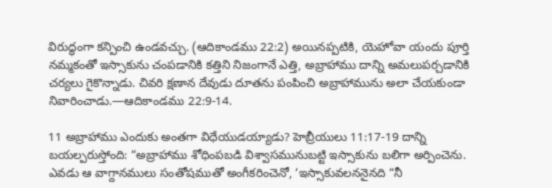విరుద్ధంగా కన్పించి ఉండవచ్చు. (ఆదికాండము 22:2) అయినప్పటికి, యెహోవా యందు పూర్తి నమ్మకంతో ఇస్సాకును చంపడానికి కత్తిని నిజంగానే ఎత్తి, అబ్రాహాము దాన్ని అమలుపర్చడానికి చర్యలు గైకొన్నాడు. చివరి క్షణాన దేవుడు దూతను పంపించి అబ్రాహామును అలా చేయకుండా నివారించాడు.—ఆదికాండము 22:9-14.

11 అబ్రాహాము ఎందుకు అంతగా విధేయుడయ్యాడు? హెబ్రీయులు 11:17-19 దాన్ని బయల్పరుస్తోంది: “అబ్రాహాము శోధింపబడి విశ్వాసమునుబట్టి ఇస్సాకును బలిగా అర్పించెను. ఎవడు ఆ వాగ్దానములు సంతోషముతో అంగీకరించెనో, ‘ఇస్సాకువలననైనది “నీ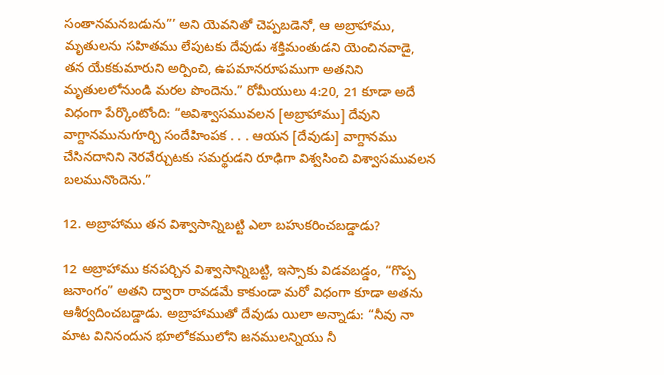సంతానమనబడును”’ అని యెవనితో చెప్పబడెనో, ఆ అబ్రాహాము, మృతులను సహితము లేపుటకు దేవుడు శక్తిమంతుడని యెంచినవాడై, తన యేకకుమారుని అర్పించి, ఉపమానరూపముగా అతనిని మృతులలోనుండి మరల పొందెను.” రోమీయులు 4:20, 21 కూడా అదే విధంగా పేర్కొంటోంది: “అవిశ్వాసమువలన [అబ్రాహాము] దేవుని వాగ్దానమునుగూర్చి సందేహింపక . . . ఆయన [దేవుడు] వాగ్దానము చేసినదానిని నెరవేర్చుటకు సమర్థుడని రూఢిగా విశ్వసించి విశ్వాసమువలన బలమునొందెను.”

12. అబ్రాహాము తన విశ్వాసాన్నిబట్టి ఎలా బహుకరించబడ్డాడు?

12 అబ్రాహాము కనపర్చిన విశ్వాసాన్నిబట్టి, ఇస్సాకు విడవబడ్డం, “గొప్ప జనాంగం” అతని ద్వారా రావడమే కాకుండా మరో విధంగా కూడా అతను ఆశీర్వదించబడ్డాడు. అబ్రాహాముతో దేవుడు యిలా అన్నాడు: “నీవు నా మాట వినినందున భూలోకములోని జనములన్నియు నీ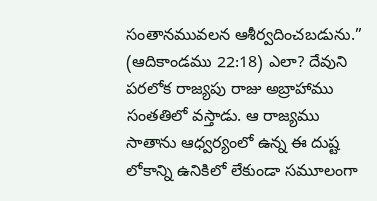సంతానమువలన ఆశీర్వదించబడును.” (ఆదికాండము 22:18) ఎలా? దేవుని పరలోక రాజ్యపు రాజు అబ్రాహాము సంతతిలో వస్తాడు. ఆ రాజ్యము సాతాను ఆధ్వర్యంలో ఉన్న ఈ దుష్ట లోకాన్ని ఉనికిలో లేకుండా సమూలంగా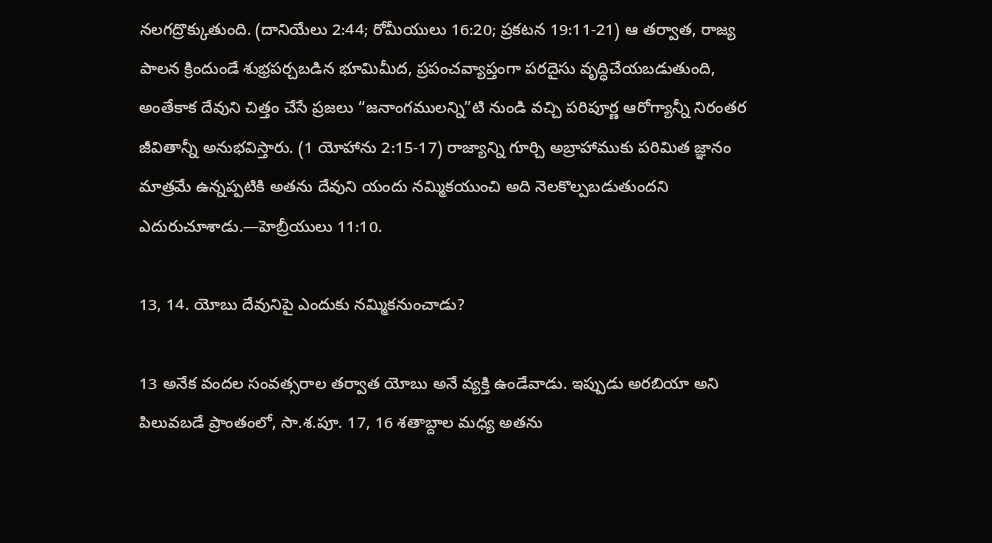నలగద్రొక్కుతుంది. (దానియేలు 2:44; రోమీయులు 16:20; ప్రకటన 19:11-21) ఆ తర్వాత, రాజ్య పాలన క్రిందుండే శుభ్రపర్చబడిన భూమిమీద, ప్రపంచవ్యాప్తంగా పరదైసు వృద్ధిచేయబడుతుంది, అంతేకాక దేవుని చిత్తం చేసే ప్రజలు “జనాంగములన్ని”టి నుండి వచ్చి పరిపూర్ణ ఆరోగ్యాన్నీ నిరంతర జీవితాన్నీ అనుభవిస్తారు. (1 యోహాను 2:15-17) రాజ్యాన్ని గూర్చి అబ్రాహాముకు పరిమిత జ్ఞానం మాత్రమే ఉన్నప్పటికి అతను దేవుని యందు నమ్మికయుంచి అది నెలకొల్పబడుతుందని ఎదురుచూశాడు.—హెబ్రీయులు 11:10.

13, 14. యోబు దేవునిపై ఎందుకు నమ్మికనుంచాడు?

13 అనేక వందల సంవత్సరాల తర్వాత యోబు అనే వ్యక్తి ఉండేవాడు. ఇప్పుడు అరబియా అని పిలువబడే ప్రాంతంలో, సా.శ.పూ. 17, 16 శతాబ్దాల మధ్య అతను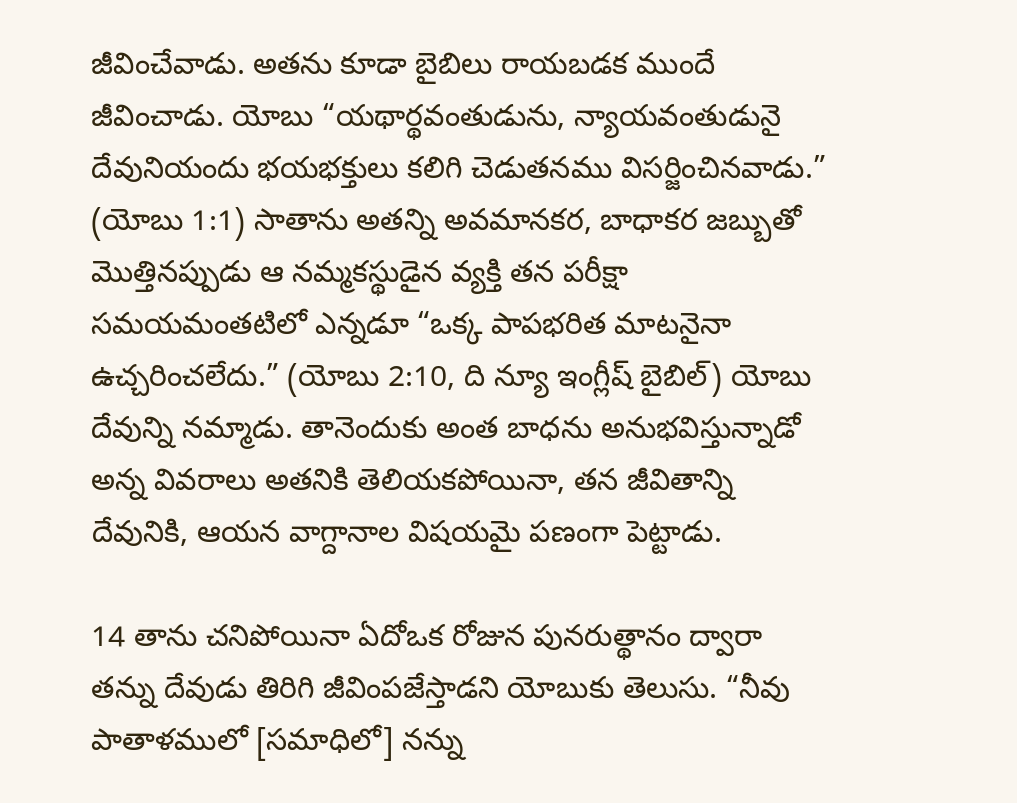జీవించేవాడు. అతను కూడా బైబిలు రాయబడక ముందే జీవించాడు. యోబు “యథార్థవంతుడును, న్యాయవంతుడునై దేవునియందు భయభక్తులు కలిగి చెడుతనము విసర్జించినవాడు.” (యోబు 1:1) సాతాను అతన్ని అవమానకర, బాధాకర జబ్బుతో మొత్తినప్పుడు ఆ నమ్మకస్థుడైన వ్యక్తి తన పరీక్షా సమయమంతటిలో ఎన్నడూ “ఒక్క పాపభరిత మాటనైనా ఉచ్చరించలేదు.” (యోబు 2:10, ది న్యూ ఇంగ్లీష్‌ బైబిల్‌) యోబు దేవున్ని నమ్మాడు. తానెందుకు అంత బాధను అనుభవిస్తున్నాడో అన్న వివరాలు అతనికి తెలియకపోయినా, తన జీవితాన్ని దేవునికి, ఆయన వాగ్దానాల విషయమై పణంగా పెట్టాడు.

14 తాను చనిపోయినా ఏదోఒక రోజున పునరుత్థానం ద్వారా తన్ను దేవుడు తిరిగి జీవింపజేస్తాడని యోబుకు తెలుసు. “నీవు పాతాళములో [సమాధిలో] నన్ను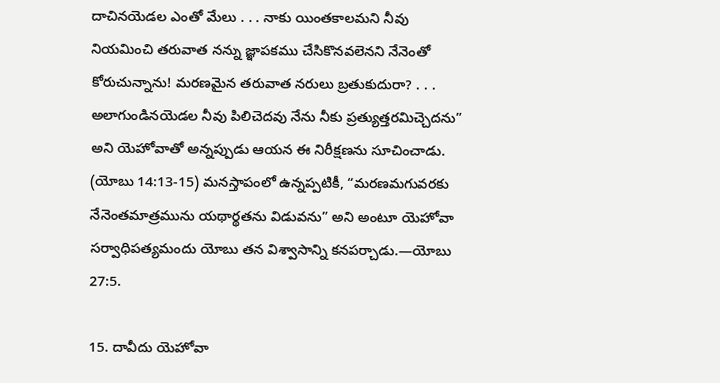దాచినయెడల ఎంతో మేలు . . . నాకు యింతకాలమని నీవు నియమించి తరువాత నన్ను జ్ఞాపకము చేసికొనవలెనని నేనెంతో కోరుచున్నాను! మరణమైన తరువాత నరులు బ్రతుకుదురా? . . . అలాగుండినయెడల నీవు పిలిచెదవు నేను నీకు ప్రత్యుత్తరమిచ్చెదను” అని యెహోవాతో అన్నప్పుడు ఆయన ఈ నిరీక్షణను సూచించాడు. (యోబు 14:13-15) మనస్తాపంలో ఉన్నప్పటికీ, “మరణమగువరకు నేనెంతమాత్రమును యథార్థతను విడువను” అని అంటూ యెహోవా సర్వాధిపత్యమందు యోబు తన విశ్వాసాన్ని కనపర్చాడు.—యోబు 27:5.

15. దావీదు యెహోవా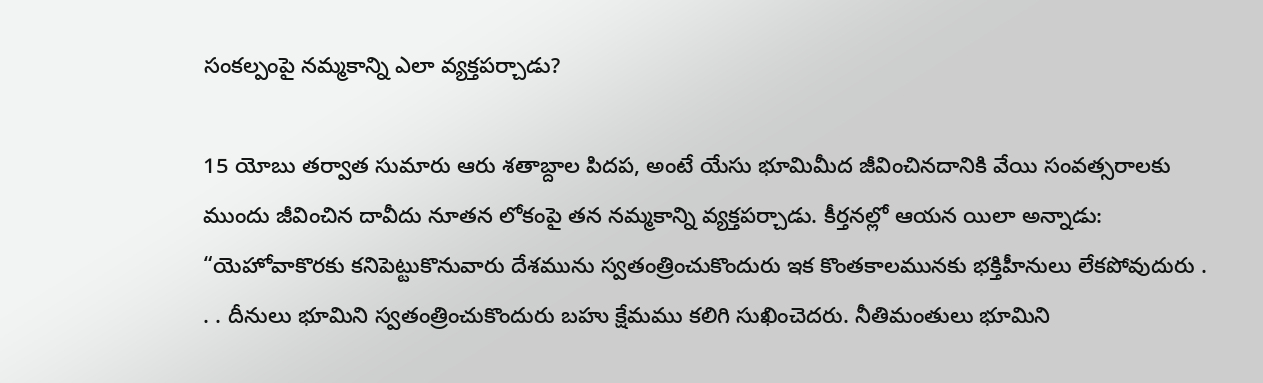సంకల్పంపై నమ్మకాన్ని ఎలా వ్యక్తపర్చాడు?

15 యోబు తర్వాత సుమారు ఆరు శతాబ్దాల పిదప, అంటే యేసు భూమిమీద జీవించినదానికి వేయి సంవత్సరాలకు ముందు జీవించిన దావీదు నూతన లోకంపై తన నమ్మకాన్ని వ్యక్తపర్చాడు. కీర్తనల్లో ఆయన యిలా అన్నాడు: “యెహోవాకొరకు కనిపెట్టుకొనువారు దేశమును స్వతంత్రించుకొందురు ఇక కొంతకాలమునకు భక్తిహీనులు లేకపోవుదురు . . . దీనులు భూమిని స్వతంత్రించుకొందురు బహు క్షేమము కలిగి సుఖించెదరు. నీతిమంతులు భూమిని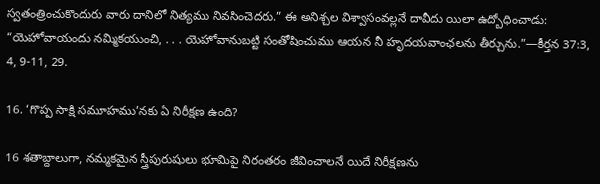స్వతంత్రించుకొందురు వారు దానిలో నిత్యము నివసించెదరు.” ఈ అనిశ్చల విశ్వాసంవల్లనే దావీదు యిలా ఉద్బోధించాడు: “యెహోవాయందు నమ్మికయుంచి, . . . యెహోవానుబట్టి సంతోషించుము ఆయన నీ హృదయవాంఛలను తీర్చును.”—కీర్తన 37:3, 4, 9-11, 29.

16. ‘గొప్ప సాక్షి సమూహము’నకు ఏ నిరీక్షణ ఉంది?

16 శతాబ్దాలుగా, నమ్మకమైన స్త్రీపురుషులు భూమిపై నిరంతరం జీవించాలనే యిదే నిరీక్షణను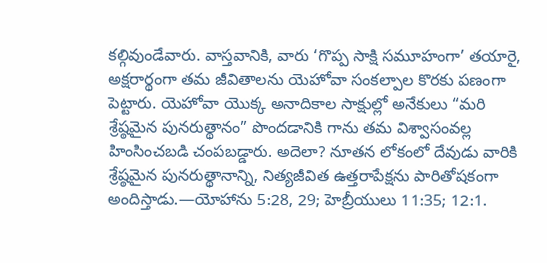కల్గివుండేవారు. వాస్తవానికి, వారు ‘గొప్ప సాక్షి సమూహంగా’ తయారై, అక్షరార్థంగా తమ జీవితాలను యెహోవా సంకల్పాల కొరకు పణంగా పెట్టారు. యెహోవా యొక్క అనాదికాల సాక్షుల్లో అనేకులు “మరి శ్రేష్ఠమైన పునరుత్థానం” పొందడానికి గాను తమ విశ్వాసంవల్ల హింసించబడి చంపబడ్డారు. అదెలా? నూతన లోకంలో దేవుడు వారికి శ్రేష్ఠమైన పునరుత్థానాన్ని, నిత్యజీవిత ఉత్తరాపేక్షను పారితోషకంగా అందిస్తాడు.—యోహాను 5:28, 29; హెబ్రీయులు 11:35; 12:1.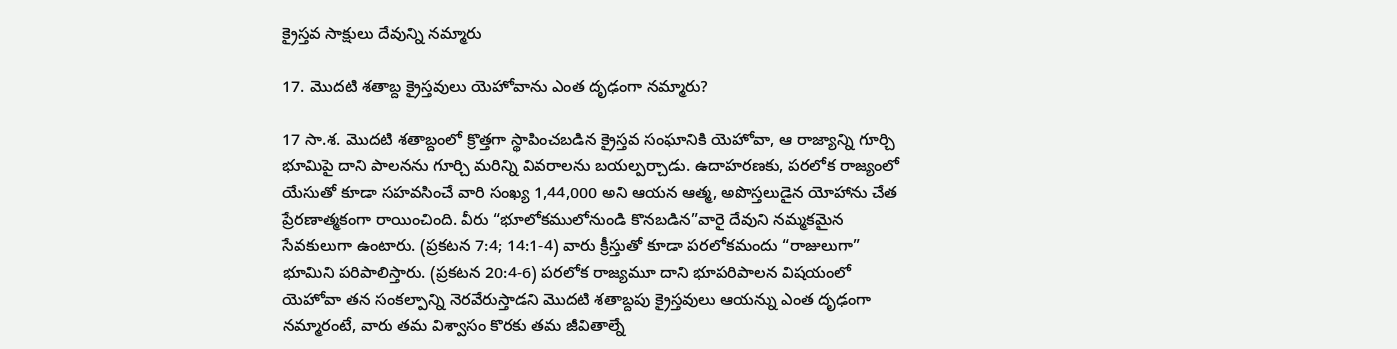క్రైస్తవ సాక్షులు దేవున్ని నమ్మారు

17. మొదటి శతాబ్ద క్రైస్తవులు యెహోవాను ఎంత దృఢంగా నమ్మారు?

17 సా.శ. మొదటి శతాబ్దంలో క్రొత్తగా స్థాపించబడిన క్రైస్తవ సంఘానికి యెహోవా, ఆ రాజ్యాన్ని గూర్చి భూమిపై దాని పాలనను గూర్చి మరిన్ని వివరాలను బయల్పర్చాడు. ఉదాహరణకు, పరలోక రాజ్యంలో యేసుతో కూడా సహవసించే వారి సంఖ్య 1,44,000 అని ఆయన ఆత్మ, అపొస్తలుడైన యోహాను చేత ప్రేరణాత్మకంగా రాయించింది. వీరు “భూలోకములోనుండి కొనబడిన”వారై దేవుని నమ్మకమైన సేవకులుగా ఉంటారు. (ప్రకటన 7:4; 14:1-4) వారు క్రీస్తుతో కూడా పరలోకమందు “రాజులుగా” భూమిని పరిపాలిస్తారు. (ప్రకటన 20:4-6) పరలోక రాజ్యమూ దాని భూపరిపాలన విషయంలో యెహోవా తన సంకల్పాన్ని నెరవేరుస్తాడని మొదటి శతాబ్దపు క్రైస్తవులు ఆయన్ను ఎంత దృఢంగా నమ్మారంటే, వారు తమ విశ్వాసం కొరకు తమ జీవితాల్నే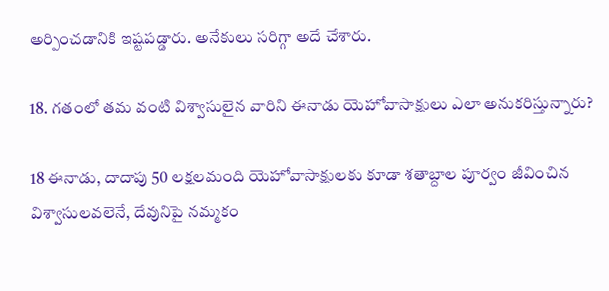అర్పించడానికి ఇష్టపడ్డారు. అనేకులు సరిగ్గా అదే చేశారు.

18. గతంలో తమ వంటి విశ్వాసులైన వారిని ఈనాడు యెహోవాసాక్షులు ఎలా అనుకరిస్తున్నారు?

18 ఈనాడు, దాదాపు 50 లక్షలమంది యెహోవాసాక్షులకు కూడా శతాబ్దాల పూర్వం జీవించిన విశ్వాసులవలెనే, దేవునిపై నమ్మకం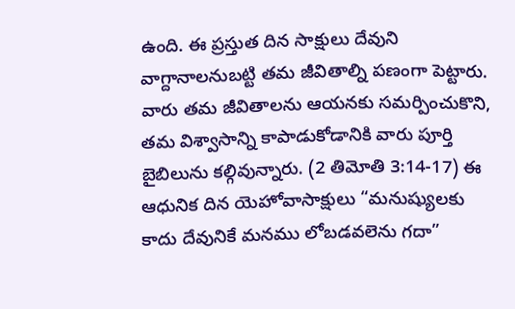ఉంది. ఈ ప్రస్తుత దిన సాక్షులు దేవుని వాగ్దానాలనుబట్టి తమ జీవితాల్ని పణంగా పెట్టారు. వారు తమ జీవితాలను ఆయనకు సమర్పించుకొని, తమ విశ్వాసాన్ని కాపాడుకోడానికి వారు పూర్తి బైబిలును కల్గివున్నారు. (2 తిమోతి 3:14-17) ఈ ఆధునిక దిన యెహోవాసాక్షులు “మనుష్యులకు కాదు దేవునికే మనము లోబడవలెను గదా”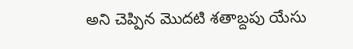అని చెప్పిన మొదటి శతాబ్దపు యేసు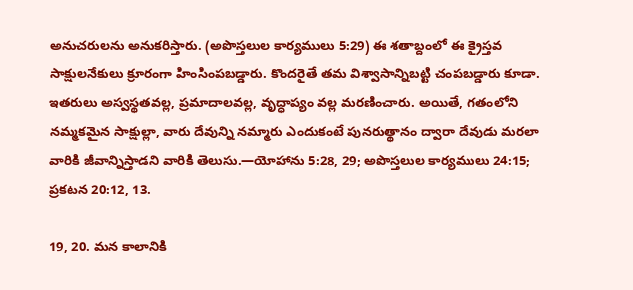అనుచరులను అనుకరిస్తారు. (అపొస్తలుల కార్యములు 5:29) ఈ శతాబ్దంలో ఈ క్రైస్తవ సాక్షులనేకులు క్రూరంగా హింసింపబడ్డారు. కొందరైతే తమ విశ్వాసాన్నిబట్టి చంపబడ్డారు కూడా. ఇతరులు అస్వస్థతవల్ల, ప్రమాదాలవల్ల, వృద్ధాప్యం వల్ల మరణించారు. అయితే, గతంలోని నమ్మకమైన సాక్షుల్లా, వారు దేవున్ని నమ్మారు ఎందుకంటే పునరుత్థానం ద్వారా దేవుడు మరలా వారికి జీవాన్నిస్తాడని వారికి తెలుసు.—యోహాను 5:28, 29; అపొస్తలుల కార్యములు 24:15; ప్రకటన 20:12, 13.

19, 20. మన కాలానికి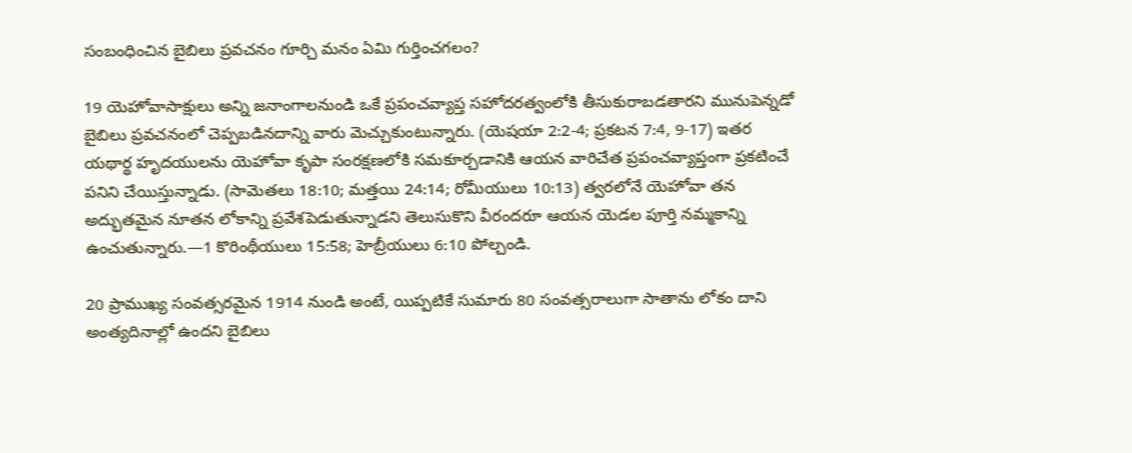సంబంధించిన బైబిలు ప్రవచనం గూర్చి మనం ఏమి గుర్తించగలం?

19 యెహోవాసాక్షులు అన్ని జనాంగాలనుండి ఒకే ప్రపంచవ్యాప్త సహోదరత్వంలోకి తీసుకురాబడతారని మునుపెన్నడో బైబిలు ప్రవచనంలో చెప్పబడినదాన్ని వారు మెచ్చుకుంటున్నారు. (యెషయా 2:2-4; ప్రకటన 7:4, 9-17) ఇతర యథార్థ హృదయులను యెహోవా కృపా సంరక్షణలోకి సమకూర్చడానికి ఆయన వారిచేత ప్రపంచవ్యాప్తంగా ప్రకటించే పనిని చేయిస్తున్నాడు. (సామెతలు 18:10; మత్తయి 24:14; రోమీయులు 10:13) త్వరలోనే యెహోవా తన అద్భుతమైన నూతన లోకాన్ని ప్రవేశపెడుతున్నాడని తెలుసుకొని వీరందరూ ఆయన యెడల పూర్తి నమ్మకాన్ని ఉంచుతున్నారు.—1 కొరింథీయులు 15:58; హెబ్రీయులు 6:10 పోల్చండి.

20 ప్రాముఖ్య సంవత్సరమైన 1914 నుండి అంటే, యిప్పటికే సుమారు 80 సంవత్సరాలుగా సాతాను లోకం దాని అంత్యదినాల్లో ఉందని బైబిలు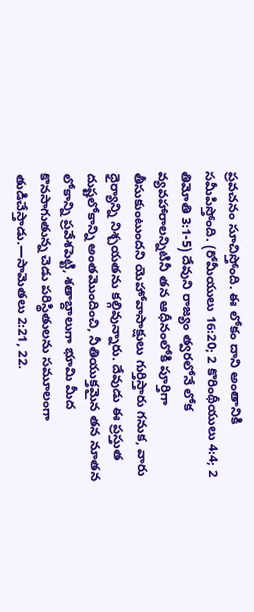ప్రవచనం సూచిస్తోంది. ఈ లోకం దాని అంతానికి సమీపిస్తోంది. (రోమీయులు 16:20; 2 కొరింథీయులు 4:4; 2 తిమోతి 3:1-5) దేవుని రాజ్యం త్వరలోనే లోక వ్యవహారాలన్నిటినీ తన ఆధీనంలోకి పూర్తిగా తీసుకుంటుందని యెహోవాసాక్షులు గుర్తిస్తారు గనుక, వారు ధైర్యాన్ని నిశ్చయతను కల్గివున్నారు. దేవుడు ఈ ప్రస్తుత దుష్టలోకాన్ని అంతమొందించి, నీతియుక్తమైన తన నూతన లోకాన్ని ప్రవేశపెట్టి, శతాబ్దాలుగా భూమి మీద కొనసాగుతున్న చెడు పరిస్థితులను సమూలంగా తుడిచేస్తాడు.—సామెతలు 2:21, 22.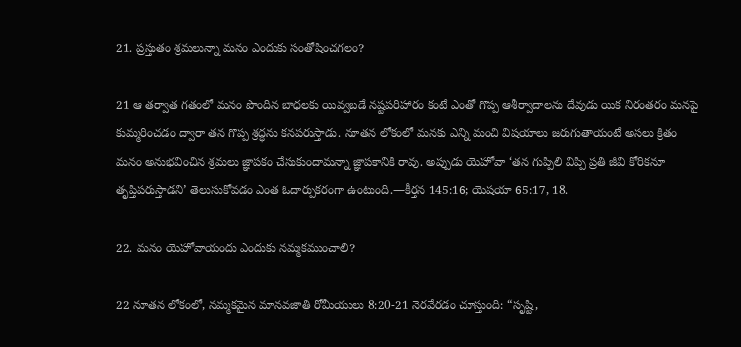21. ప్రస్తుతం శ్రమలున్నా మనం ఎందుకు సంతోషించగలం?

21 ఆ తర్వాత గతంలో మనం పొందిన బాధలకు యివ్వబడే నష్టపరిహారం కంటే ఎంతో గొప్ప ఆశీర్వాదాలను దేవుడు యిక నిరంతరం మనపై కుమ్మరించడం ద్వారా తన గొప్ప శ్రద్ధను కనపరుస్తాడు. నూతన లోకంలో మనకు ఎన్ని మంచి విషయాలు జరుగుతాయంటే అసలు క్రితం మనం అనుభవించిన శ్రమలు జ్ఞాపకం చేసుకుందామన్నా జ్ఞాపకానికి రావు. అప్పుడు యెహోవా ‘తన గుప్పిలి విప్పి ప్రతి జీవి కోరికనూ తృప్తిపరుస్తాడని’ తెలుసుకోవడం ఎంత ఓదార్పుకరంగా ఉంటుంది.—కీర్తన 145:16; యెషయా 65:17, 18.

22. మనం యెహోవాయందు ఎందుకు నమ్మకముంచాలి?

22 నూతన లోకంలో, నమ్మకమైన మానవజాతి రోమీయులు 8:20-21 నెరవేరడం చూస్తుంది: “సృష్టి,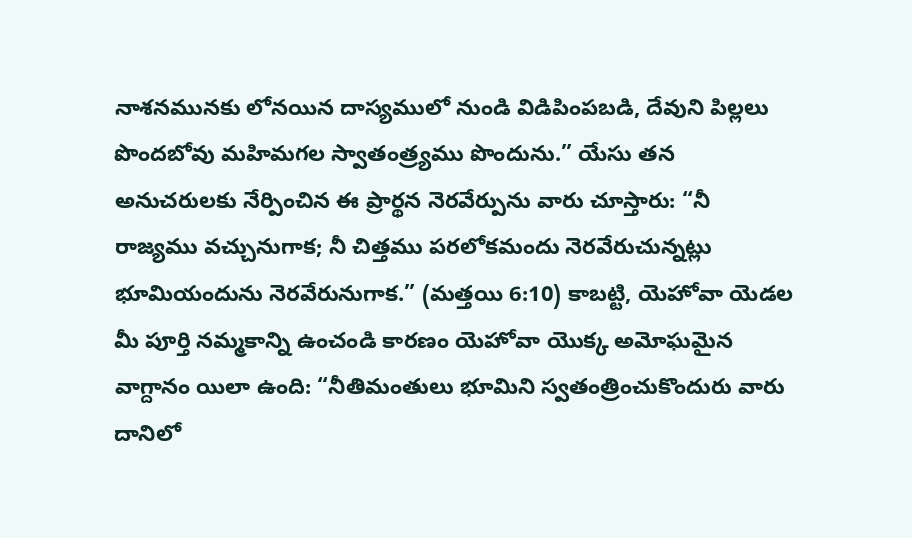నాశనమునకు లోనయిన దాస్యములో నుండి విడిపింపబడి, దేవుని పిల్లలు పొందబోవు మహిమగల స్వాతంత్ర్యము పొందును.” యేసు తన అనుచరులకు నేర్పించిన ఈ ప్రార్థన నెరవేర్పును వారు చూస్తారు: “నీ రాజ్యము వచ్చునుగాక; నీ చిత్తము పరలోకమందు నెరవేరుచున్నట్లు భూమియందును నెరవేరునుగాక.” (మత్తయి 6:10) కాబట్టి, యెహోవా యెడల మీ పూర్తి నమ్మకాన్ని ఉంచండి కారణం యెహోవా యొక్క అమోఘమైన వాగ్దానం యిలా ఉంది: “నీతిమంతులు భూమిని స్వతంత్రించుకొందురు వారు దానిలో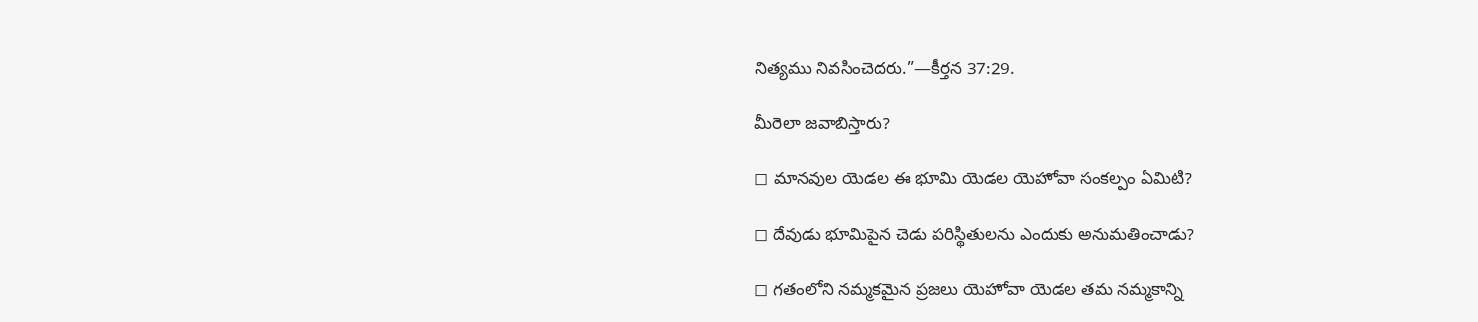నిత్యము నివసించెదరు.”—కీర్తన 37:29.

మీరెలా జవాబిస్తారు?

◻ మానవుల యెడల ఈ భూమి యెడల యెహోవా సంకల్పం ఏమిటి?

◻ దేవుడు భూమిపైన చెడు పరిస్థితులను ఎందుకు అనుమతించాడు?

◻ గతంలోని నమ్మకమైన ప్రజలు యెహోవా యెడల తమ నమ్మకాన్ని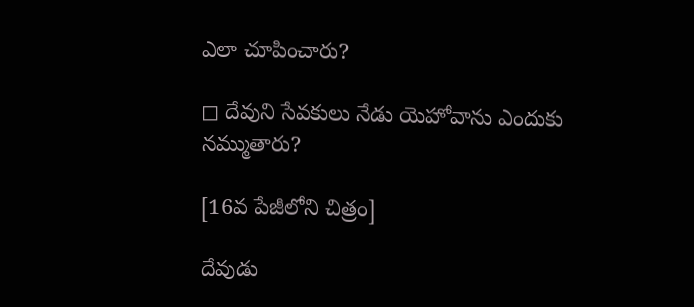ఎలా చూపించారు?

◻ దేవుని సేవకులు నేడు యెహోవాను ఎందుకు నమ్ముతారు?

[16వ పేజీలోని చిత్రం]

దేవుడు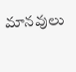మానవులు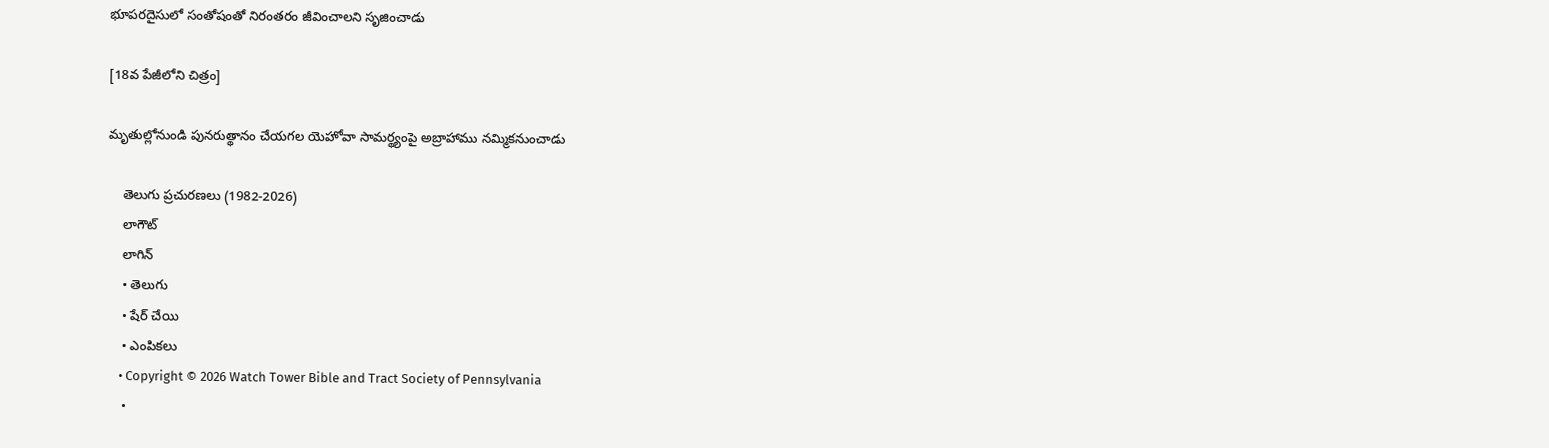భూపరదైసులో సంతోషంతో నిరంతరం జీవించాలని సృజించాడు

[18వ పేజీలోని చిత్రం]

మృతుల్లోనుండి పునరుత్థానం చేయగల యెహోవా సామర్థ్యంపై అబ్రాహాము నమ్మికనుంచాడు

    తెలుగు ప్రచురణలు (1982-2026)
    లాగౌట్‌
    లాగిన్‌
    • తెలుగు
    • షేర్ చేయి
    • ఎంపికలు
    • Copyright © 2026 Watch Tower Bible and Tract Society of Pennsylvania
    •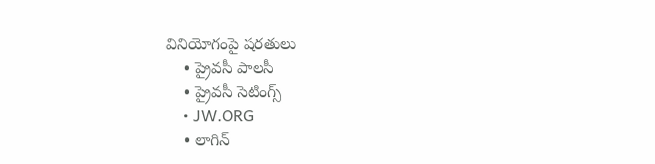వినియోగంపై షరతులు
    • ప్రైవసీ పాలసీ
    • ప్రైవసీ సెటింగ్స్‌
    • JW.ORG
    • లాగిన్‌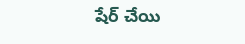షేర్‌ చేయి